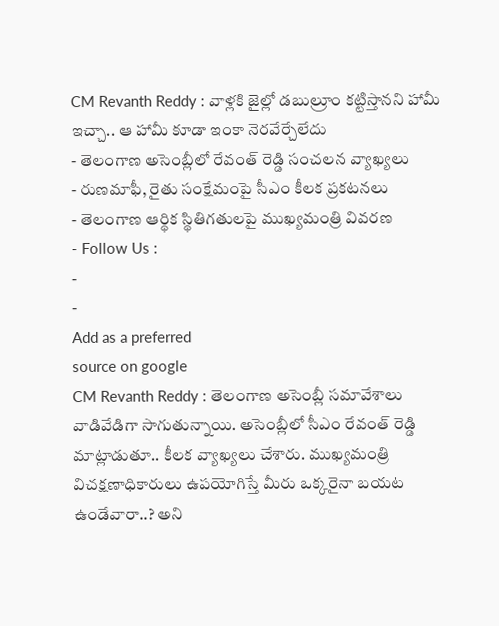CM Revanth Reddy : వాళ్లకి జైల్లో డబుల్రూం కట్టిస్తానని హామీ ఇచ్చా.. ఆ హామీ కూడా ఇంకా నెరవేర్చేలేదు
- తెలంగాణ అసెంబ్లీలో రేవంత్ రెడ్డి సంచలన వ్యాఖ్యలు
- రుణమాఫీ, రైతు సంక్షేమంపై సీఎం కీలక ప్రకటనలు
- తెలంగాణ ఆర్థిక స్థితిగతులపై ముఖ్యమంత్రి వివరణ
- Follow Us :
-
-
Add as a preferred
source on google
CM Revanth Reddy : తెలంగాణ అసెంబ్లీ సమావేశాలు వాడివేడిగా సాగుతున్నాయి. అసెంబ్లీలో సీఎం రేవంత్ రెడ్డి మాట్లాడుతూ.. కీలక వ్యాఖ్యలు చేశారు. ముఖ్యమంత్రి విచక్షణాధికారులు ఉపయోగిస్తే మీరు ఒక్కరైనా బయట ఉండేవారా..? అని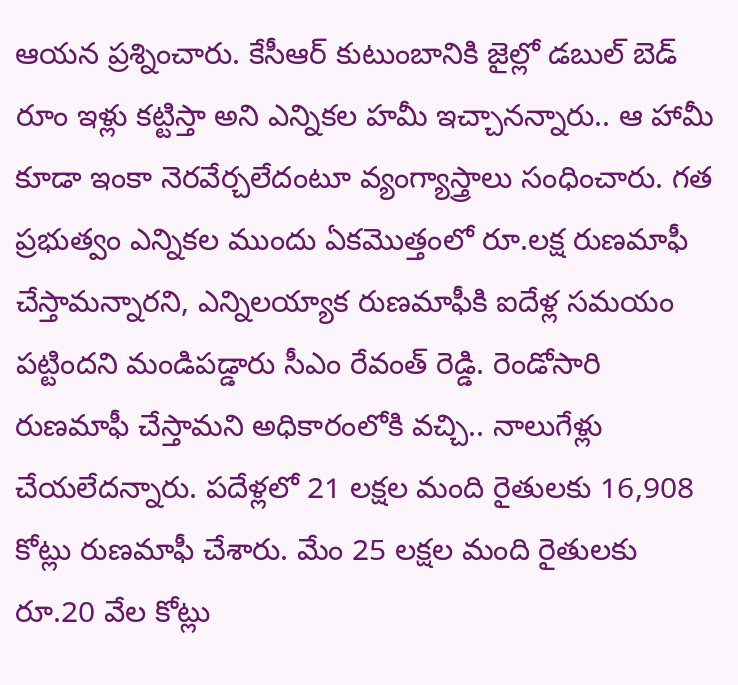ఆయన ప్రశ్నించారు. కేసీఆర్ కుటుంబానికి జైల్లో డబుల్ బెడ్ రూం ఇళ్లు కట్టిస్తా అని ఎన్నికల హమీ ఇచ్చానన్నారు.. ఆ హామీ కూడా ఇంకా నెరవేర్చలేదంటూ వ్యంగ్యాస్త్రాలు సంధించారు. గత ప్రభుత్వం ఎన్నికల ముందు ఏకమొత్తంలో రూ.లక్ష రుణమాఫీ చేస్తామన్నారని, ఎన్నిలయ్యాక రుణమాఫీకి ఐదేళ్ల సమయం పట్టిందని మండిపడ్డారు సీఎం రేవంత్ రెడ్డి. రెండోసారి రుణమాఫీ చేస్తామని అధికారంలోకి వచ్చి.. నాలుగేళ్లు చేయలేదన్నారు. పదేళ్లలో 21 లక్షల మంది రైతులకు 16,908 కోట్లు రుణమాఫీ చేశారు. మేం 25 లక్షల మంది రైతులకు రూ.20 వేల కోట్లు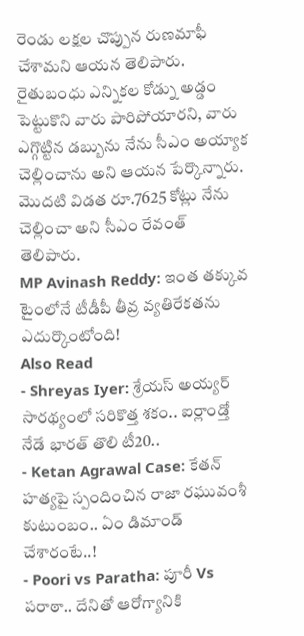రెండు లక్షల చొప్పున రుణమాఫీ చేశామని ఆయన తెలిపారు. రైతుబంధు ఎన్నికల కోడ్ను అడ్డం పెట్టుకొని వారు పారిపోయారని, వారు ఎగ్గొట్టిన డబ్బును నేను సీఎం అయ్యాక చెల్లించాను అని ఆయన పేర్కొన్నారు. మొదటి విడత రూ.7625 కోట్లు నేను చెల్లించా అని సీఎం రేవంత్ తెలిపారు.
MP Avinash Reddy: ఇంత తక్కువ టైంలోనే టీడీపీ తీవ్ర వ్యతిరేకతను ఎదుర్కొంటోంది!
Also Read
- Shreyas Iyer: శ్రేయస్ అయ్యర్ సారథ్యంలో సరికొత్త శకం.. ఐర్లాండ్తో నేడే భారత్ తొలి టీ20..
- Ketan Agrawal Case: కేతన్ హత్యపై స్పందించిన రాజా రఘువంశీ కుటుంబం.. ఏం డిమాండ్ చేశారంటే..!
- Poori vs Paratha: పూరీ Vs పరాఠా.. దేనితో ఆరోగ్యానికి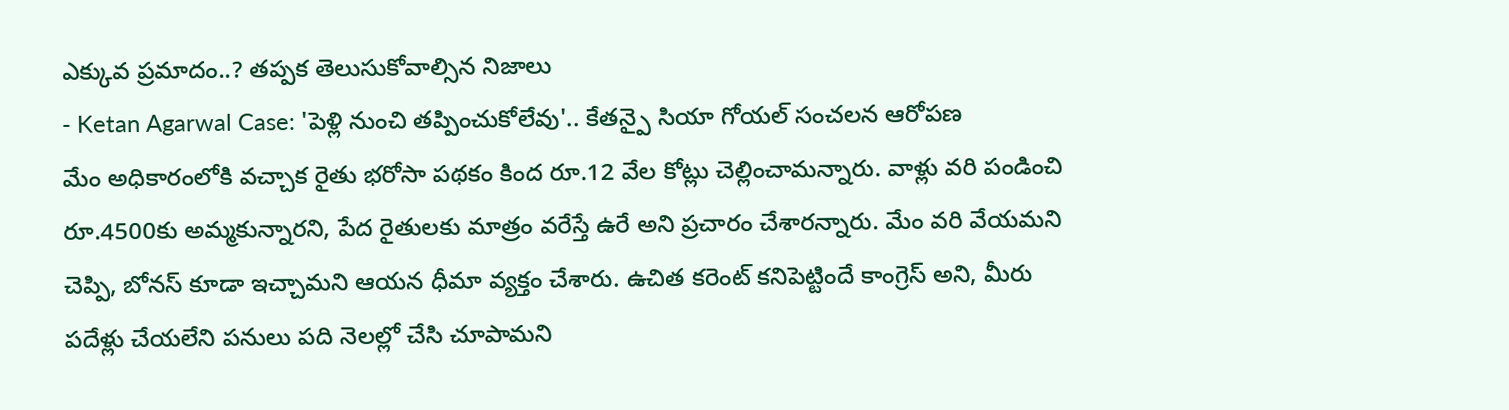ఎక్కువ ప్రమాదం..? తప్పక తెలుసుకోవాల్సిన నిజాలు
- Ketan Agarwal Case: 'పెళ్లి నుంచి తప్పించుకోలేవు'.. కేతన్పై సియా గోయల్ సంచలన ఆరోపణ
మేం అధికారంలోకి వచ్చాక రైతు భరోసా పథకం కింద రూ.12 వేల కోట్లు చెల్లించామన్నారు. వాళ్లు వరి పండించి రూ.4500కు అమ్మకున్నారని, పేద రైతులకు మాత్రం వరేస్తే ఉరే అని ప్రచారం చేశారన్నారు. మేం వరి వేయమని చెప్పి, బోనస్ కూడా ఇచ్చామని ఆయన ధీమా వ్యక్తం చేశారు. ఉచిత కరెంట్ కనిపెట్టిందే కాంగ్రెస్ అని, మీరు పదేళ్లు చేయలేని పనులు పది నెలల్లో చేసి చూపామని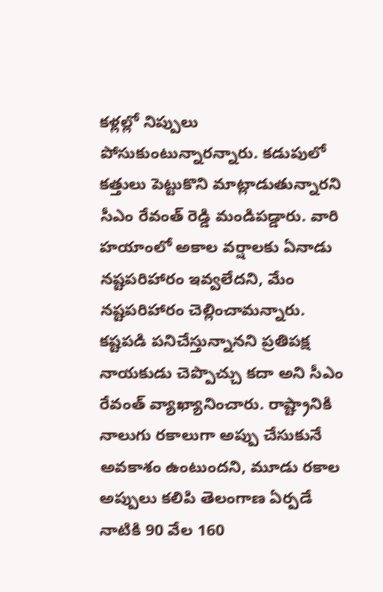కళ్లల్లో నిప్పులు పోసుకుంటున్నారన్నారు. కడుపులో కత్తులు పెట్టుకొని మాట్లాడుతున్నారని సీఎం రేవంత్ రెడ్డి మండిపడ్డారు. వారి హయాంలో అకాల వర్షాలకు ఏనాడు నష్టపరిహారం ఇవ్వలేదని, మేం నష్టపరిహారం చెల్లించామన్నారు. కష్టపడి పనిచేస్తున్నానని ప్రతిపక్ష నాయకుడు చెప్పొచ్చు కదా అని సీఎం రేవంత్ వ్యాఖ్యానించారు. రాష్ట్రానికి నాలుగు రకాలుగా అప్పు చేసుకునే అవకాశం ఉంటుందని, మూడు రకాల అప్పులు కలిపి తెలంగాణ ఏర్పడే నాటికి 90 వేల 160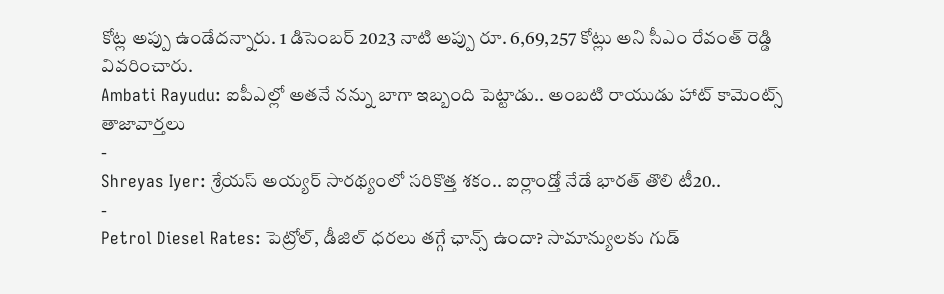కోట్ల అప్పు ఉండేదన్నారు. 1 డిసెంబర్ 2023 నాటి అప్పు రూ. 6,69,257 కోట్లు అని సీఎం రేవంత్ రెడ్డి వివరించారు.
Ambati Rayudu: ఐపీఎల్లో అతనే నన్ను బాగా ఇబ్బంది పెట్టాడు.. అంబటి రాయుడు హాట్ కామెంట్స్
తాజావార్తలు
-
Shreyas Iyer: శ్రేయస్ అయ్యర్ సారథ్యంలో సరికొత్త శకం.. ఐర్లాండ్తో నేడే భారత్ తొలి టీ20..
-
Petrol Diesel Rates: పెట్రోల్, డీజిల్ ధరలు తగ్గే ఛాన్స్ ఉందా? సామాన్యులకు గుడ్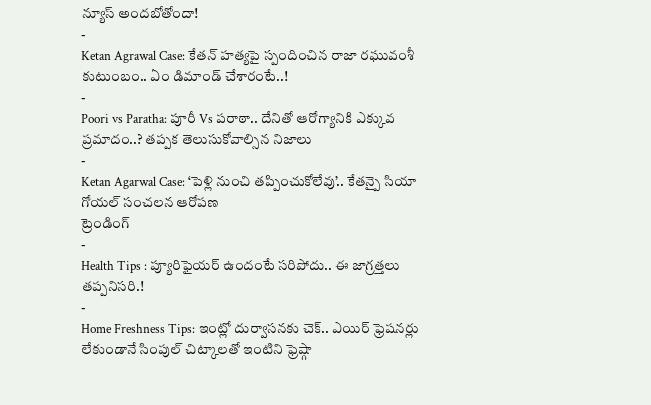న్యూస్ అందబోతోందా!
-
Ketan Agrawal Case: కేతన్ హత్యపై స్పందించిన రాజా రఘువంశీ కుటుంబం.. ఏం డిమాండ్ చేశారంటే..!
-
Poori vs Paratha: పూరీ Vs పరాఠా.. దేనితో ఆరోగ్యానికి ఎక్కువ ప్రమాదం..? తప్పక తెలుసుకోవాల్సిన నిజాలు
-
Ketan Agarwal Case: ‘పెళ్లి నుంచి తప్పించుకోలేవు’.. కేతన్పై సియా గోయల్ సంచలన ఆరోపణ
ట్రెండింగ్
-
Health Tips : ప్యూరిఫైయర్ ఉందంటే సరిపోదు.. ఈ జాగ్రత్తలు తప్పనిసరి.!
-
Home Freshness Tips: ఇంట్లో దుర్వాసనకు చెక్.. ఎయిర్ ఫ్రెషనర్లు లేకుండానే సింపుల్ చిట్కాలతో ఇంటిని ఫ్రెష్గా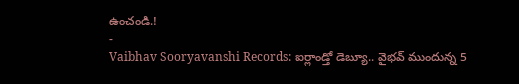ఉంచండి.!
-
Vaibhav Sooryavanshi Records: ఐర్లాండ్తో డెబ్యూ.. వైభవ్ ముందున్న 5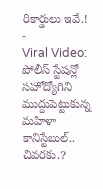రికార్డులు ఇవే.!
-
Viral Video: పోలీస్ స్టేషన్లో సహోద్యోగిని ముద్దుపెట్టుకున్న మహిళా కానిస్టేబుల్.. చివరకు.?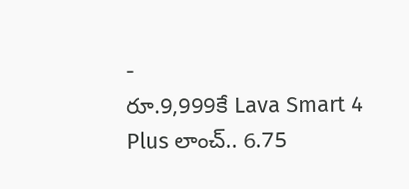-
రూ.9,999కే Lava Smart 4 Plus లాంచ్.. 6.75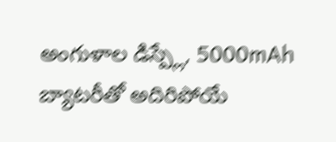అంగుళాల డిస్ప్లే, 5000mAh బ్యాటరీతో అదిరిపోయే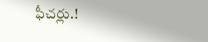ఫీచర్లు.!